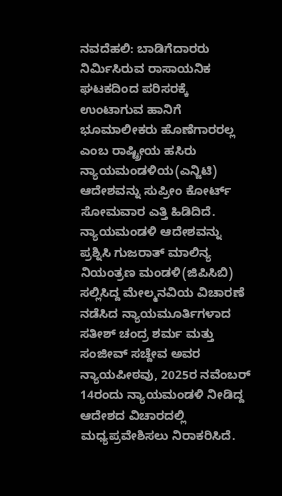ನವದೆಹಲಿ: ಬಾಡಿಗೆದಾರರು ನಿರ್ಮಿಸಿರುವ ರಾಸಾಯನಿಕ ಘಟಕದಿಂದ ಪರಿಸರಕ್ಕೆ ಉಂಟಾಗುವ ಹಾನಿಗೆ ಭೂಮಾಲೀಕರು ಹೊಣೆಗಾರರಲ್ಲ ಎಂಬ ರಾಷ್ಟ್ರೀಯ ಹಸಿರು ನ್ಯಾಯಮಂಡಳಿಯ(ಎನ್ಜಿಟಿ) ಆದೇಶವನ್ನು ಸುಪ್ರೀಂ ಕೋರ್ಟ್ ಸೋಮವಾರ ಎತ್ತಿ ಹಿಡಿದಿದೆ.
ನ್ಯಾಯಮಂಡಳಿ ಆದೇಶವನ್ನು ಪ್ರಶ್ನಿಸಿ ಗುಜರಾತ್ ಮಾಲಿನ್ಯ ನಿಯಂತ್ರಣ ಮಂಡಳಿ(ಜಿಪಿಸಿಬಿ) ಸಲ್ಲಿಸಿದ್ದ ಮೇಲ್ಮನವಿಯ ವಿಚಾರಣೆ ನಡೆಸಿದ ನ್ಯಾಯಮೂರ್ತಿಗಳಾದ ಸತೀಶ್ ಚಂದ್ರ ಶರ್ಮ ಮತ್ತು ಸಂಜೀವ್ ಸಚ್ದೇವ ಅವರ ನ್ಯಾಯಪೀಠವು, 2025ರ ನವೆಂಬರ್ 14ರಂದು ನ್ಯಾಯಮಂಡಳಿ ನೀಡಿದ್ದ ಆದೇಶದ ವಿಚಾರದಲ್ಲಿ ಮಧ್ಯಪ್ರವೇಶಿಸಲು ನಿರಾಕರಿಸಿದೆ.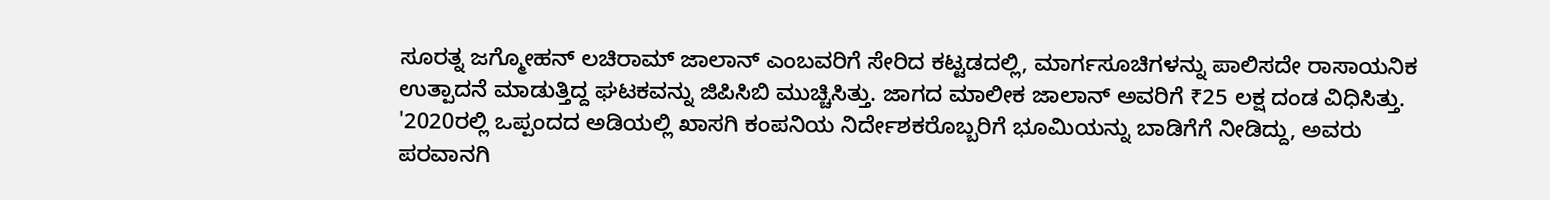ಸೂರತ್ನ ಜಗ್ಮೋಹನ್ ಲಚಿರಾಮ್ ಜಾಲಾನ್ ಎಂಬವರಿಗೆ ಸೇರಿದ ಕಟ್ಟಡದಲ್ಲಿ, ಮಾರ್ಗಸೂಚಿಗಳನ್ನು ಪಾಲಿಸದೇ ರಾಸಾಯನಿಕ ಉತ್ಪಾದನೆ ಮಾಡುತ್ತಿದ್ದ ಘಟಕವನ್ನು ಜಿಪಿಸಿಬಿ ಮುಚ್ಚಿಸಿತ್ತು. ಜಾಗದ ಮಾಲೀಕ ಜಾಲಾನ್ ಅವರಿಗೆ ₹25 ಲಕ್ಷ ದಂಡ ವಿಧಿಸಿತ್ತು.
'2020ರಲ್ಲಿ ಒಪ್ಪಂದದ ಅಡಿಯಲ್ಲಿ ಖಾಸಗಿ ಕಂಪನಿಯ ನಿರ್ದೇಶಕರೊಬ್ಬರಿಗೆ ಭೂಮಿಯನ್ನು ಬಾಡಿಗೆಗೆ ನೀಡಿದ್ದು, ಅವರು ಪರವಾನಗಿ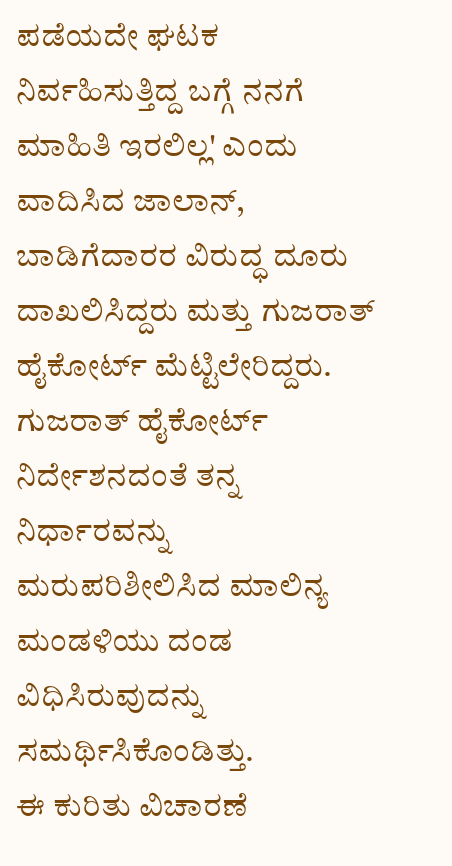ಪಡೆಯದೇ ಘಟಕ ನಿರ್ವಹಿಸುತ್ತಿದ್ದ ಬಗ್ಗೆ ನನಗೆ ಮಾಹಿತಿ ಇರಲಿಲ್ಲ' ಎಂದು ವಾದಿಸಿದ ಜಾಲಾನ್, ಬಾಡಿಗೆದಾರರ ವಿರುದ್ಧ ದೂರು ದಾಖಲಿಸಿದ್ದರು ಮತ್ತು ಗುಜರಾತ್ ಹೈಕೋರ್ಟ್ ಮೆಟ್ಟಿಲೇರಿದ್ದರು.
ಗುಜರಾತ್ ಹೈಕೋರ್ಟ್ ನಿರ್ದೇಶನದಂತೆ ತನ್ನ ನಿರ್ಧಾರವನ್ನು ಮರುಪರಿಶೀಲಿಸಿದ ಮಾಲಿನ್ಯ ಮಂಡಳಿಯು ದಂಡ ವಿಧಿಸಿರುವುದನ್ನು ಸಮರ್ಥಿಸಿಕೊಂಡಿತ್ತು.
ಈ ಕುರಿತು ವಿಚಾರಣೆ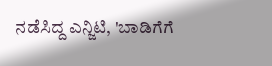ನಡೆಸಿದ್ದ ಎನ್ಜಿಟಿ, 'ಬಾಡಿಗೆಗೆ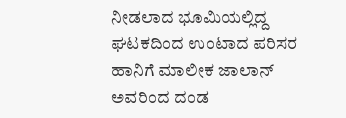ನೀಡಲಾದ ಭೂಮಿಯಲ್ಲಿದ್ದ ಘಟಕದಿಂದ ಉಂಟಾದ ಪರಿಸರ ಹಾನಿಗೆ ಮಾಲೀಕ ಜಾಲಾನ್ ಅವರಿಂದ ದಂಡ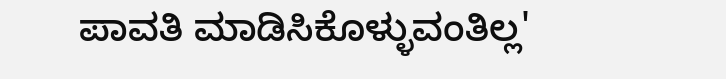ಪಾವತಿ ಮಾಡಿಸಿಕೊಳ್ಳುವಂತಿಲ್ಲ'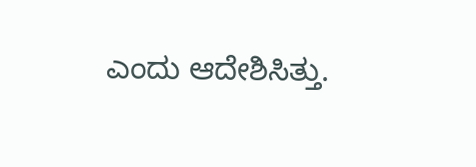ಎಂದು ಆದೇಶಿಸಿತ್ತು.